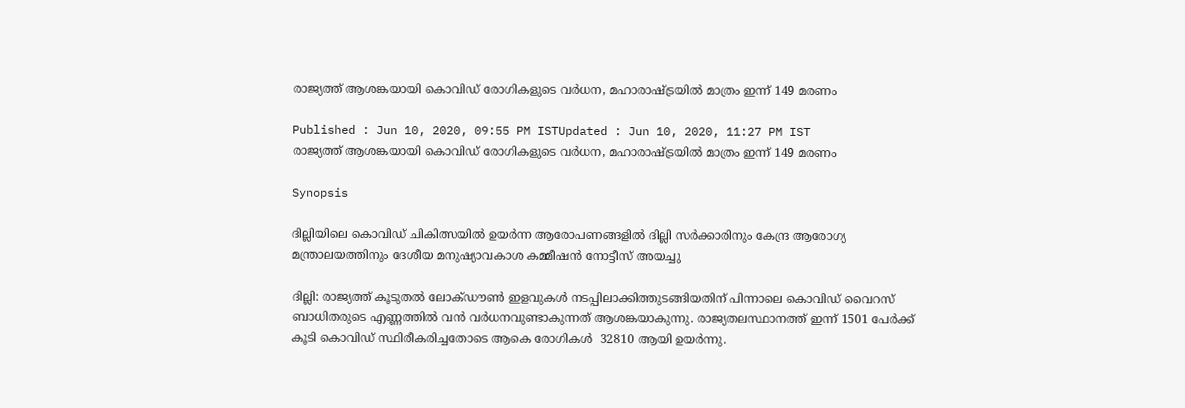രാജ്യത്ത് ആശങ്കയായി കൊവിഡ് രോഗികളുടെ വര്‍ധന, മഹാരാഷ്ട്രയിൽ മാത്രം ഇന്ന് 149 മരണം

Published : Jun 10, 2020, 09:55 PM ISTUpdated : Jun 10, 2020, 11:27 PM IST
രാജ്യത്ത് ആശങ്കയായി കൊവിഡ് രോഗികളുടെ വര്‍ധന, മഹാരാഷ്ട്രയിൽ മാത്രം ഇന്ന് 149 മരണം

Synopsis

ദില്ലിയിലെ കൊവിഡ് ചികിത്സയിൽ ഉയർന്ന ആരോപണങ്ങളിൽ ദില്ലി സർക്കാരിനും കേന്ദ്ര ആരോഗ്യ മന്ത്രാലയത്തിനും ദേശീയ മനുഷ്യാവകാശ കമ്മീഷൻ നോട്ടീസ് അയച്ചു

ദില്ലി: രാജ്യത്ത് കൂടുതൽ ലോക്ഡൗൺ ഇളവുകള്‍ നടപ്പിലാക്കിത്തുടങ്ങിയതിന് പിന്നാലെ കൊവിഡ് വൈറസ് ബാധിതരുടെ എണ്ണത്തിൽ വൻ വര്‍ധനവുണ്ടാകുന്നത് ആശങ്കയാകുന്നു. രാജ്യതലസ്ഥാനത്ത് ഇന്ന് 1501 പേര്‍ക്ക് കൂടി കൊവിഡ് സ്ഥിരീകരിച്ചതോടെ ആകെ രോഗികള്‍  32810 ആയി ഉയര്‍ന്നു.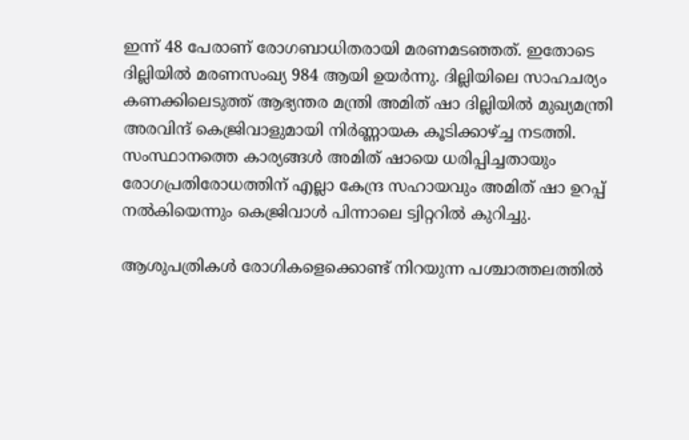ഇന്ന് 48 പേരാണ് രോഗബാധിതരായി മരണമടഞ്ഞത്. ഇതോടെ ദില്ലിയില്‍ മരണസംഖ്യ 984 ആയി ഉയര്‍ന്നു. ദില്ലിയിലെ സാഹചര്യം കണക്കിലെടുത്ത് ആഭ്യന്തര മന്ത്രി അമിത് ഷാ ദില്ലിയിൽ മുഖ്യമന്ത്രി അരവിന്ദ് കെജ്രിവാളുമായി നിര്‍ണ്ണായക കൂടിക്കാഴ്ച്ച നടത്തി. സംസ്ഥാനത്തെ കാര്യങ്ങൾ അമിത് ഷായെ ധരിപ്പിച്ചതായും രോഗപ്രതിരോധത്തിന് എല്ലാ കേന്ദ്ര സഹായവും അമിത് ഷാ ഉറപ്പ് നൽകിയെന്നും കെജ്രിവാള്‍ പിന്നാലെ ട്വിറ്ററിൽ കുറിച്ചു.

ആശുപത്രികള്‍ രോഗികളെക്കൊണ്ട് നിറയുന്ന പശ്ചാത്തലത്തില്‍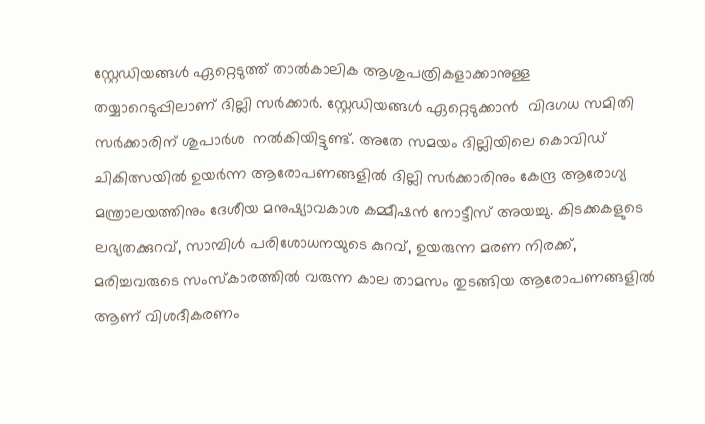സ്റ്റേഡിയങ്ങൾ ഏറ്റെടുത്ത് താൽകാലിക ആശുപത്രികളാക്കാനുള്ള തയ്യാറെടുപ്പിലാണ് ദില്ലി സര്‍ക്കാര്‍. സ്റ്റേഡിയങ്ങൾ ഏറ്റെടുക്കാൻ  വിദഗധ സമിതി സർക്കാരിന് ശുപാർശ  നൽകിയിട്ടുണ്ട്. അതേ സമയം ദില്ലിയിലെ കൊവിഡ് ചികിത്സയിൽ ഉയർന്ന ആരോപണങ്ങളിൽ ദില്ലി സർക്കാരിനും കേന്ദ്ര ആരോഗ്യ മന്ത്രാലയത്തിനും ദേശീയ മനുഷ്യാവകാശ കമ്മീഷൻ നോട്ടീസ് അയച്ചു. കിടക്കകളുടെ ലഭ്യതക്കുറവ്, സാമ്പിൾ പരിശോധനയുടെ കുറവ്, ഉയരുന്ന മരണ നിരക്ക്, മരിച്ചവരുടെ സംസ്കാരത്തിൽ വരുന്ന കാല താമസം തുടങ്ങിയ ആരോപണങ്ങളിൽ ആണ് വിശദീകരണം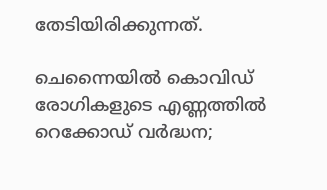തേടിയിരിക്കുന്നത്.

ചെന്നൈയിൽ കൊവിഡ് രോഗികളുടെ എണ്ണത്തിൽ റെക്കോഡ് വർദ്ധന;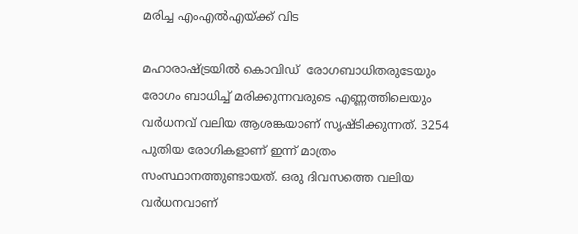മരിച്ച എംഎൽഎയ്ക്ക് വിട

മഹാരാഷ്ട്രയിൽ കൊവിഡ്  രോഗബാധിതരുടേയും രോഗം ബാധിച്ച് മരിക്കുന്നവരുടെ എണ്ണത്തിലെയും വര്‍ധനവ് വലിയ ആശങ്കയാണ് സൃഷ്ടിക്കുന്നത്. 3254 പുതിയ രോഗികളാണ് ഇന്ന് മാത്രം സംസ്ഥാനത്തുണ്ടായത്. ഒരു ദിവസത്തെ വലിയ വർധനവാണ്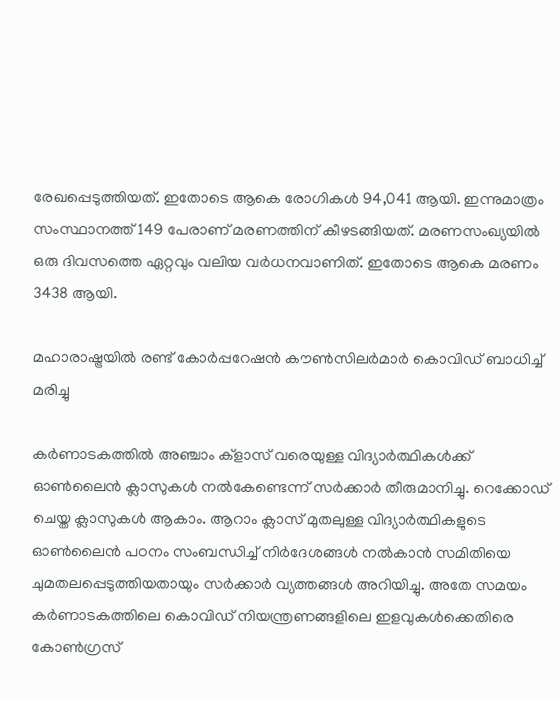രേഖപ്പെടുത്തിയത്. ഇതോടെ ആകെ രോഗികൾ 94,041 ആയി. ഇന്നുമാത്രം സംസ്ഥാനത്ത് 149 പേരാണ് മരണത്തിന് കീഴടങ്ങിയത്. മരണസംഖ്യയില്‍ ഒരു ദിവസത്തെ ഏറ്റവും വലിയ വർധനവാണിത്. ഇതോടെ ആകെ മരണം 3438 ആയി.

മഹാരാഷ്ട്രയിൽ രണ്ട് കോർപ്പറേഷൻ കൗൺസിലർമാർ കൊവിഡ് ബാധിച്ച് മരിച്ചു

കർണാടകത്തിൽ അഞ്ചാം ക്‌ളാസ് വരെയുള്ള വിദ്യാർത്ഥികൾക്ക് ഓൺലൈൻ ക്ലാസുകൾ നൽകേണ്ടെന്ന് സർക്കാർ തീരുമാനിച്ചു. റെക്കോഡ് ചെയ്ത ക്ലാസുകൾ ആകാം. ആറാം ക്ലാസ് മുതലുള്ള വിദ്യാർത്ഥികളുടെ ഓൺലൈൻ പഠനം സംബന്ധിച്ച് നിർദേശങ്ങൾ നൽകാൻ സമിതിയെ ചുമതലപ്പെടുത്തിയതായും സര്‍ക്കാര്‍ വ്യത്തങ്ങള്‍ അറിയിച്ചു. അതേ സമയം കർണാടകത്തിലെ കൊവിഡ് നിയന്ത്രണങ്ങളിലെ ഇളവുകള്‍ക്കെതിരെ കോൺഗ്രസ്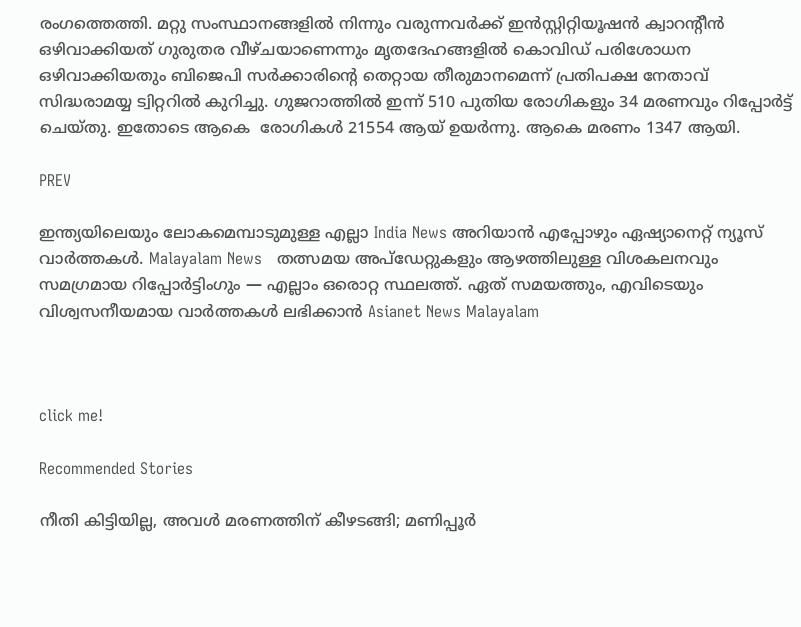രംഗത്തെത്തി. മറ്റു സംസ്ഥാനങ്ങളിൽ നിന്നും വരുന്നവർക്ക് ഇൻസ്റ്റിറ്റിയൂഷൻ ക്വാറന്റീൻ ഒഴിവാക്കിയത് ഗുരുതര വീഴ്ചയാണെന്നും മൃതദേഹങ്ങളിൽ കൊവിഡ് പരിശോധന ഒഴിവാക്കിയതും ബിജെപി സർക്കാരിന്റെ തെറ്റായ തീരുമാനമെന്ന് പ്രതിപക്ഷ നേതാവ് സിദ്ധരാമയ്യ ട്വിറ്ററിൽ കുറിച്ചു. ഗുജറാത്തിൽ ഇന്ന് 510 പുതിയ രോഗികളും 34 മരണവും റിപ്പോര്‍ട്ട് ചെയ്തു. ഇതോടെ ആകെ  രോഗികൾ 21554 ആയ് ഉയര്‍ന്നു. ആകെ മരണം 1347 ആയി.

PREV

ഇന്ത്യയിലെയും ലോകമെമ്പാടുമുള്ള എല്ലാ India News അറിയാൻ എപ്പോഴും ഏഷ്യാനെറ്റ് ന്യൂസ് വാർത്തകൾ. Malayalam News   തത്സമയ അപ്‌ഡേറ്റുകളും ആഴത്തിലുള്ള വിശകലനവും സമഗ്രമായ റിപ്പോർട്ടിംഗും — എല്ലാം ഒരൊറ്റ സ്ഥലത്ത്. ഏത് സമയത്തും, എവിടെയും വിശ്വസനീയമായ വാർത്തകൾ ലഭിക്കാൻ Asianet News Malayalam



click me!

Recommended Stories

നീതി കിട്ടിയില്ല, അവൾ മരണത്തിന് കീഴടങ്ങി; മണിപ്പൂർ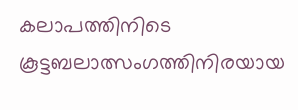കലാപത്തിനിടെ കൂട്ടബലാത്സംഗത്തിനിരയായ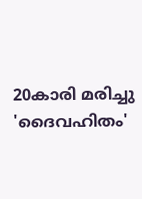20കാരി മരിച്ചു
'ദൈവഹിതം'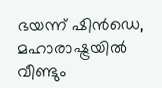ഭയന്ന് ഷിൻഡെ, മഹാരാഷ്ട്രയിൽ വീണ്ടും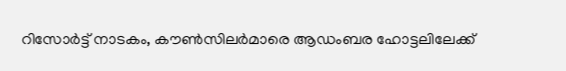റിസോർട്ട് നാടകം, കൗൺസിലർമാരെ ആഡംബര ഹോട്ടലിലേക്ക്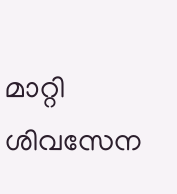മാറ്റി ശിവസേന